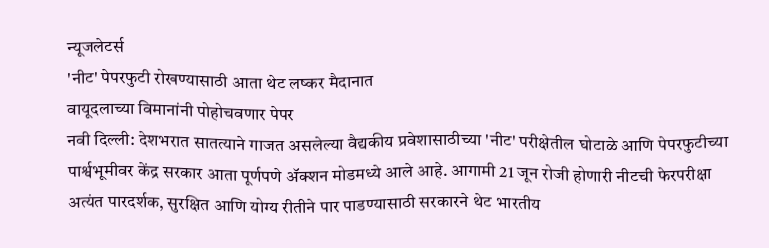न्यूजलेटर्स
'नीट' पेपरफुटी रोखण्यासाठी आता थेट लष्कर मैदानात
वायूदलाच्या विमानांनी पोहोचवणार पेपर
नवी दिल्ली: देशभरात सातत्याने गाजत असलेल्या वैद्यकीय प्रवेशासाठीच्या 'नीट' परीक्षेतील घोटाळे आणि पेपरफुटीच्या पार्श्वभूमीवर केंद्र सरकार आता पूर्णपणे ॲक्शन मोडमध्ये आले आहे. आगामी 21 जून रोजी होणारी नीटची फेरपरीक्षा अत्यंत पारदर्शक, सुरक्षित आणि योग्य रीतीने पार पाडण्यासाठी सरकारने थेट भारतीय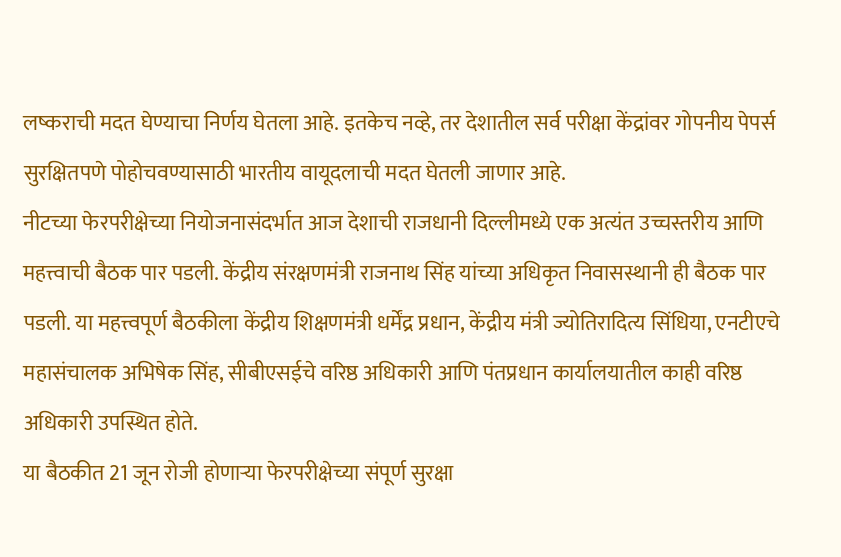लष्कराची मदत घेण्याचा निर्णय घेतला आहे. इतकेच नव्हे, तर देशातील सर्व परीक्षा केंद्रांवर गोपनीय पेपर्स सुरक्षितपणे पोहोचवण्यासाठी भारतीय वायूदलाची मदत घेतली जाणार आहे.
नीटच्या फेरपरीक्षेच्या नियोजनासंदर्भात आज देशाची राजधानी दिल्लीमध्ये एक अत्यंत उच्चस्तरीय आणि महत्त्वाची बैठक पार पडली. केंद्रीय संरक्षणमंत्री राजनाथ सिंह यांच्या अधिकृत निवासस्थानी ही बैठक पार पडली. या महत्त्वपूर्ण बैठकीला केंद्रीय शिक्षणमंत्री धर्मेंद्र प्रधान, केंद्रीय मंत्री ज्योतिरादित्य सिंधिया, एनटीएचे महासंचालक अभिषेक सिंह, सीबीएसईचे वरिष्ठ अधिकारी आणि पंतप्रधान कार्यालयातील काही वरिष्ठ अधिकारी उपस्थित होते.
या बैठकीत 21 जून रोजी होणाऱ्या फेरपरीक्षेच्या संपूर्ण सुरक्षा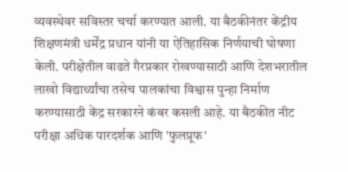व्यवस्थेवर सविस्तर चर्चा करण्यात आली. या बैठकीनंतर केंद्रीय शिक्षणमंत्री धर्मेंद्र प्रधान यांनी या ऐतिहासिक निर्णयाची घोषणा केली. परीक्षेतील वाढते गैरप्रकार रोखण्यासाठी आणि देशभरातील लाखो विद्यार्थ्यांचा तसेच पालकांचा विश्वास पुन्हा निर्माण करण्यासाठी केंद्र सरकारने कंबर कसली आहे. या बैठकीत नीट परीक्षा अधिक पारदर्शक आणि 'फुलप्रूफ'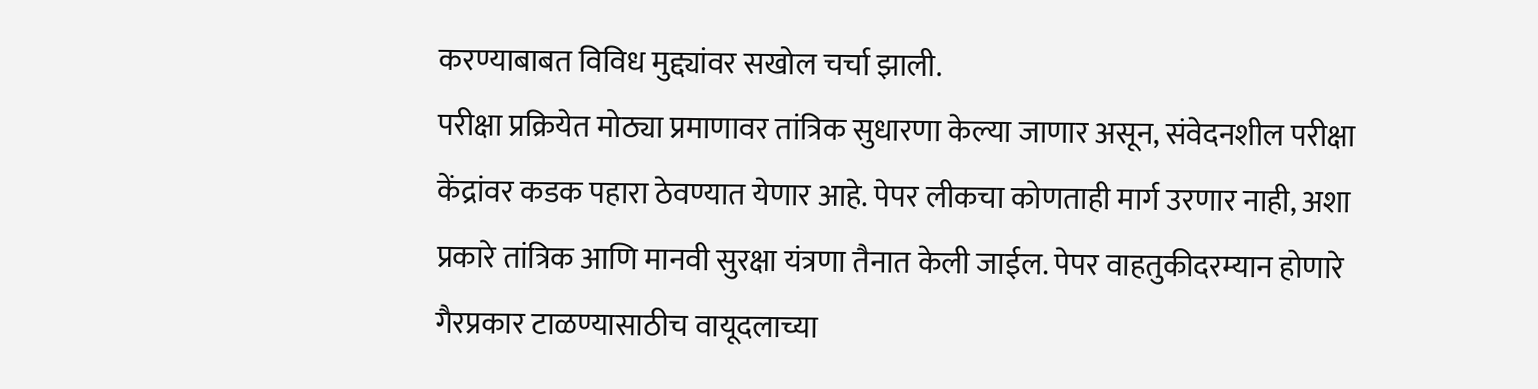करण्याबाबत विविध मुद्द्यांवर सखोल चर्चा झाली.
परीक्षा प्रक्रियेत मोठ्या प्रमाणावर तांत्रिक सुधारणा केल्या जाणार असून, संवेदनशील परीक्षा केंद्रांवर कडक पहारा ठेवण्यात येणार आहे. पेपर लीकचा कोणताही मार्ग उरणार नाही, अशा प्रकारे तांत्रिक आणि मानवी सुरक्षा यंत्रणा तैनात केली जाईल. पेपर वाहतुकीदरम्यान होणारे गैरप्रकार टाळण्यासाठीच वायूदलाच्या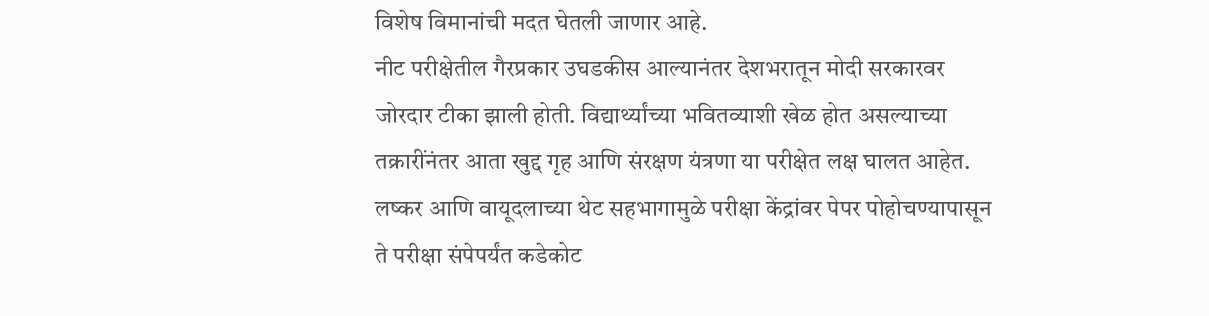विशेष विमानांची मदत घेतली जाणार आहे.
नीट परीक्षेतील गैरप्रकार उघडकीस आल्यानंतर देशभरातून मोदी सरकारवर जोरदार टीका झाली होती. विद्यार्थ्यांच्या भवितव्याशी खेळ होत असल्याच्या तक्रारींनंतर आता खुद्द गृह आणि संरक्षण यंत्रणा या परीक्षेत लक्ष घालत आहेत. लष्कर आणि वायूदलाच्या थेट सहभागामुळे परीक्षा केंद्रांवर पेपर पोहोचण्यापासून ते परीक्षा संपेपर्यंत कडेकोट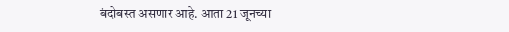बंदोबस्त असणार आहे. आता 21 जूनच्या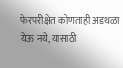फेरपरीक्षेत कोणताही अडथळा येऊ नये, यासाठी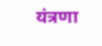यंत्रणा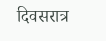दिवसरात्र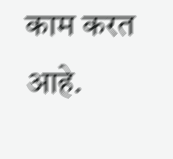काम करत आहे.